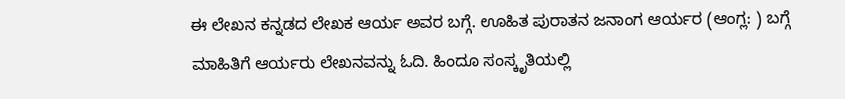ಈ ಲೇಖನ ಕನ್ನಡದ ಲೇಖಕ ಆರ್ಯ ಅವರ ಬಗ್ಗೆ. ಊಹಿತ ಪುರಾತನ ಜನಾಂಗ ಆರ್ಯರ (ಆಂಗ್ಲ: ) ಬಗ್ಗೆ ಮಾಹಿತಿಗೆ ಆರ್ಯರು ಲೇಖನವನ್ನು ಓದಿ. ಹಿಂದೂ ಸಂಸ್ಕೃತಿಯಲ್ಲಿ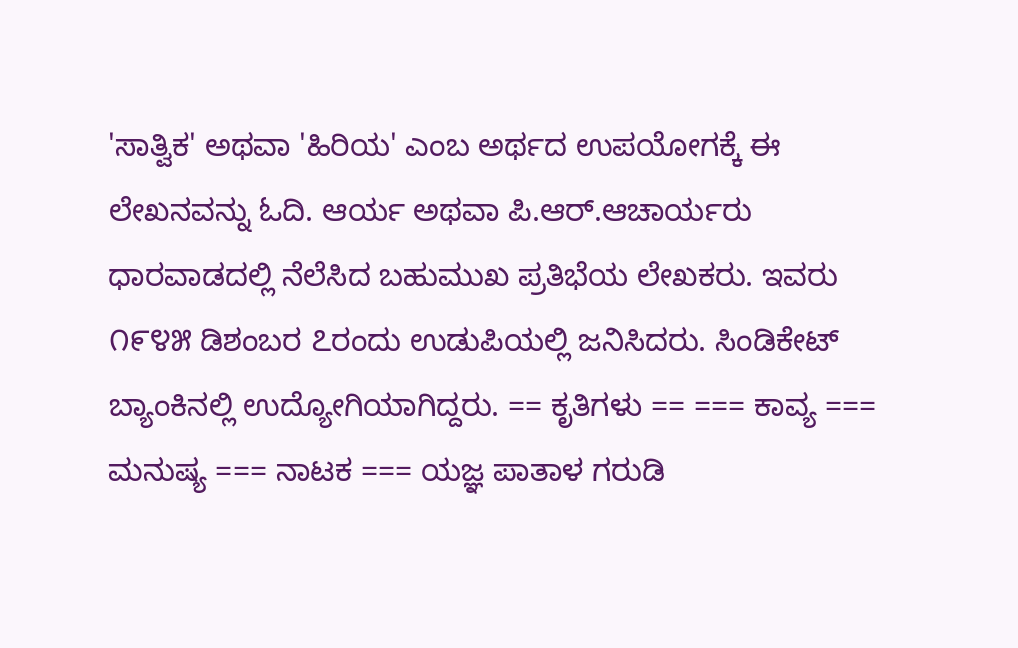'ಸಾತ್ವಿಕ' ಅಥವಾ 'ಹಿರಿಯ' ಎಂಬ ಅರ್ಥದ ಉಪಯೋಗಕ್ಕೆ ಈ ಲೇಖನವನ್ನು ಓದಿ. ಆರ್ಯ ಅಥವಾ ಪಿ.ಆರ್.ಆಚಾರ್ಯರು ಧಾರವಾಡದಲ್ಲಿ ನೆಲೆಸಿದ ಬಹುಮುಖ ಪ್ರತಿಭೆಯ ಲೇಖಕರು. ಇವರು ೧೯೪೫ ಡಿಶಂಬರ ೭ರಂದು ಉಡುಪಿಯಲ್ಲಿ ಜನಿಸಿದರು. ಸಿಂಡಿಕೇಟ್ ಬ್ಯಾಂಕಿನಲ್ಲಿ ಉದ್ಯೋಗಿಯಾಗಿದ್ದರು. == ಕೃತಿಗಳು == === ಕಾವ್ಯ === ಮನುಷ್ಯ === ನಾಟಕ === ಯಜ್ಞ ಪಾತಾಳ ಗರುಡಿ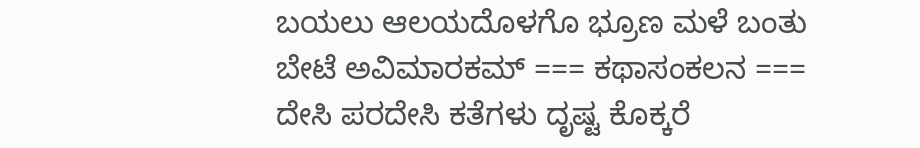ಬಯಲು ಆಲಯದೊಳಗೊ ಭ್ರೂಣ ಮಳೆ ಬಂತು ಬೇಟೆ ಅವಿಮಾರಕಮ್ === ಕಥಾಸಂಕಲನ === ದೇಸಿ ಪರದೇಸಿ ಕತೆಗಳು ದೃಷ್ಟ ಕೊಕ್ಕರೆ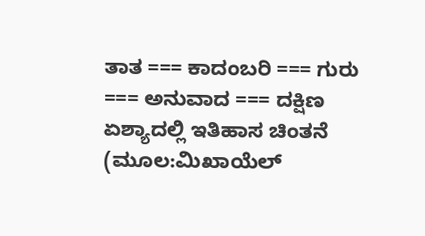ತಾತ === ಕಾದಂಬರಿ === ಗುರು === ಅನುವಾದ === ದಕ್ಷಿಣ ಏಶ್ಯಾದಲ್ಲಿ ಇತಿಹಾಸ ಚಿಂತನೆ (ಮೂಲ:ಮಿಖಾಯೆಲ್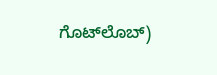ಗೊಟ್‍ಲೊಬ್)